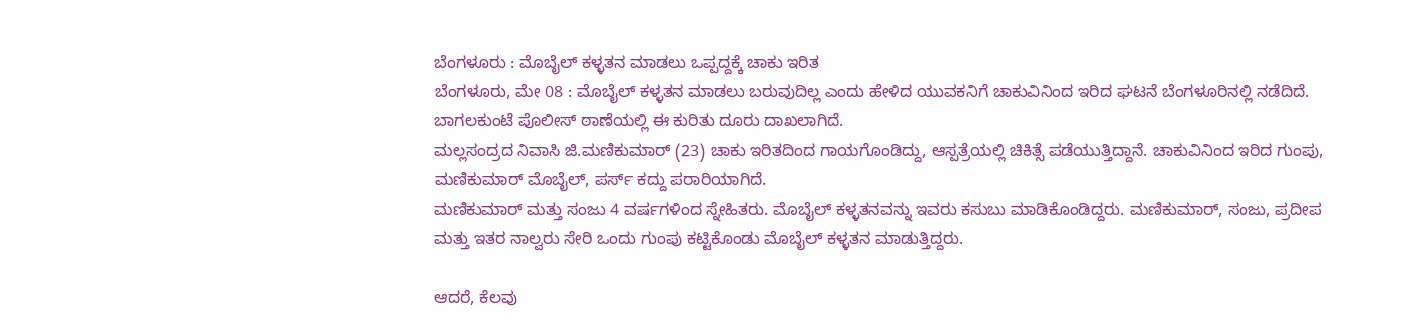ಬೆಂಗಳೂರು : ಮೊಬೈಲ್ ಕಳ್ಳತನ ಮಾಡಲು ಒಪ್ಪದ್ದಕ್ಕೆ ಚಾಕು ಇರಿತ
ಬೆಂಗಳೂರು, ಮೇ 08 : ಮೊಬೈಲ್ ಕಳ್ಳತನ ಮಾಡಲು ಬರುವುದಿಲ್ಲ ಎಂದು ಹೇಳಿದ ಯುವಕನಿಗೆ ಚಾಕುವಿನಿಂದ ಇರಿದ ಘಟನೆ ಬೆಂಗಳೂರಿನಲ್ಲಿ ನಡೆದಿದೆ. ಬಾಗಲಕುಂಟೆ ಪೊಲೀಸ್ ಠಾಣೆಯಲ್ಲಿ ಈ ಕುರಿತು ದೂರು ದಾಖಲಾಗಿದೆ.
ಮಲ್ಲಸಂದ್ರದ ನಿವಾಸಿ ಜಿ.ಮಣಿಕುಮಾರ್ (23) ಚಾಕು ಇರಿತದಿಂದ ಗಾಯಗೊಂಡಿದ್ದು, ಆಸ್ಪತ್ರೆಯಲ್ಲಿ ಚಿಕಿತ್ಸೆ ಪಡೆಯುತ್ತಿದ್ದಾನೆ. ಚಾಕುವಿನಿಂದ ಇರಿದ ಗುಂಪು, ಮಣಿಕುಮಾರ್ ಮೊಬೈಲ್, ಪರ್ಸ್ ಕದ್ದು ಪರಾರಿಯಾಗಿದೆ.
ಮಣಿಕುಮಾರ್ ಮತ್ತು ಸಂಜು 4 ವರ್ಷಗಳಿಂದ ಸ್ನೇಹಿತರು. ಮೊಬೈಲ್ ಕಳ್ಳತನವನ್ನು ಇವರು ಕಸುಬು ಮಾಡಿಕೊಂಡಿದ್ದರು. ಮಣಿಕುಮಾರ್, ಸಂಜು, ಪ್ರದೀಪ ಮತ್ತು ಇತರ ನಾಲ್ವರು ಸೇರಿ ಒಂದು ಗುಂಪು ಕಟ್ಟಿಕೊಂಡು ಮೊಬೈಲ್ ಕಳ್ಳತನ ಮಾಡುತ್ತಿದ್ದರು.

ಆದರೆ, ಕೆಲವು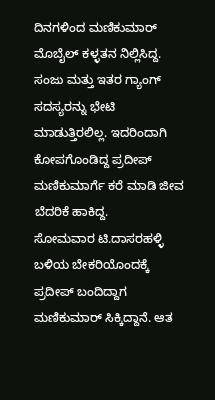ದಿನಗಳಿಂದ ಮಣಿಕುಮಾರ್ ಮೊಬೈಲ್ ಕಳ್ಳತನ ನಿಲ್ಲಿಸಿದ್ದ. ಸಂಜು ಮತ್ತು ಇತರ ಗ್ಯಾಂಗ್ ಸದಸ್ಯರನ್ನು ಭೇಟಿ ಮಾಡುತ್ತಿರಲಿಲ್ಲ. ಇದರಿಂದಾಗಿ ಕೋಪಗೊಂಡಿದ್ದ ಪ್ರದೀಪ್ ಮಣಿಕುಮಾರ್ಗೆ ಕರೆ ಮಾಡಿ ಜೀವ ಬೆದರಿಕೆ ಹಾಕಿದ್ದ.
ಸೋಮವಾರ ಟಿ.ದಾಸರಹಳ್ಳಿ ಬಳಿಯ ಬೇಕರಿಯೊಂದಕ್ಕೆ ಪ್ರದೀಪ್ ಬಂದಿದ್ದಾಗ ಮಣಿಕುಮಾರ್ ಸಿಕ್ಕಿದ್ದಾನೆ. ಆತ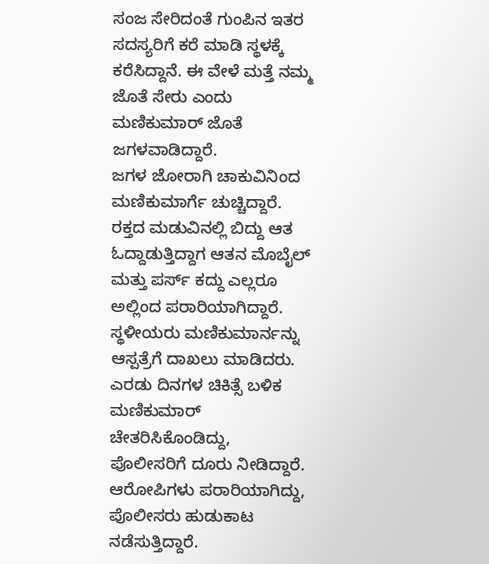ಸಂಜ ಸೇರಿದಂತೆ ಗುಂಪಿನ ಇತರ ಸದಸ್ಯರಿಗೆ ಕರೆ ಮಾಡಿ ಸ್ಥಳಕ್ಕೆ ಕರೆಸಿದ್ದಾನೆ. ಈ ವೇಳೆ ಮತ್ತೆ ನಮ್ಮ ಜೊತೆ ಸೇರು ಎಂದು ಮಣಿಕುಮಾರ್ ಜೊತೆ ಜಗಳವಾಡಿದ್ದಾರೆ.
ಜಗಳ ಜೋರಾಗಿ ಚಾಕುವಿನಿಂದ ಮಣಿಕುಮಾರ್ಗೆ ಚುಚ್ಚಿದ್ದಾರೆ. ರಕ್ತದ ಮಡುವಿನಲ್ಲಿ ಬಿದ್ದು ಆತ ಓದ್ದಾಡುತ್ತಿದ್ದಾಗ ಆತನ ಮೊಬೈಲ್ ಮತ್ತು ಪರ್ಸ್ ಕದ್ದು ಎಲ್ಲರೂ ಅಲ್ಲಿಂದ ಪರಾರಿಯಾಗಿದ್ದಾರೆ. ಸ್ಥಳೀಯರು ಮಣಿಕುಮಾರ್ನನ್ನು ಆಸ್ಪತ್ರೆಗೆ ದಾಖಲು ಮಾಡಿದರು.
ಎರಡು ದಿನಗಳ ಚಿಕಿತ್ಸೆ ಬಳಿಕ ಮಣಿಕುಮಾರ್ ಚೇತರಿಸಿಕೊಂಡಿದ್ದು, ಪೊಲೀಸರಿಗೆ ದೂರು ನೀಡಿದ್ದಾರೆ. ಆರೋಪಿಗಳು ಪರಾರಿಯಾಗಿದ್ದು, ಪೊಲೀಸರು ಹುಡುಕಾಟ ನಡೆಸುತ್ತಿದ್ದಾರೆ.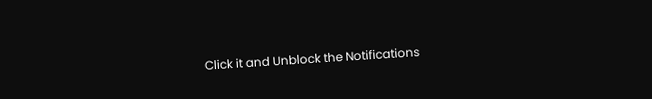Click it and Unblock the Notifications